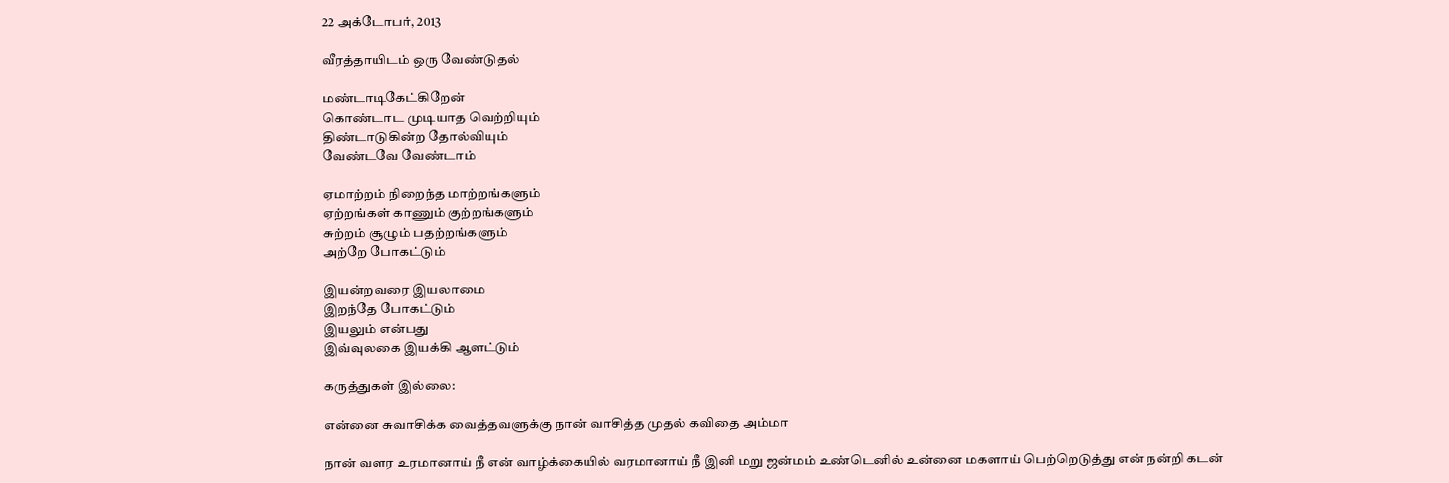22 அக்டோபர், 2013

வீரத்தாயிடம் ஒரு வேண்டுதல்

மண்டாடிகேட்கிறேன்
கொண்டாட முடியாத வெற்றியும்
திண்டாடுகின்ற தோல்வியும்
வேண்டவே வேண்டாம்

ஏமாற்றம் நிறைந்த மாற்றங்களும்
ஏற்றங்கள் காணும் குற்றங்களும்
சுற்றம் சூழும் பதற்றங்களும்
அற்றே போகட்டும்

இயன்றவரை இயலாமை
இறந்தே போகட்டும்
இயலும் என்பது
இவ்வுலகை இயக்கி ஆளட்டும்

கருத்துகள் இல்லை:

என்னை சுவாசிக்க வைத்தவளுக்கு நான் வாசித்த முதல் கவிதை அம்மா

நான் வளர உரமானாய் நீ என் வாழ்க்கையில் வரமானாய் நீ இனி மறு ஜன்மம் உண்டெனில் உன்னை மகளாய் பெற்றெடுத்து என் நன்றி கடன்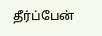தீர்ப்பேன்